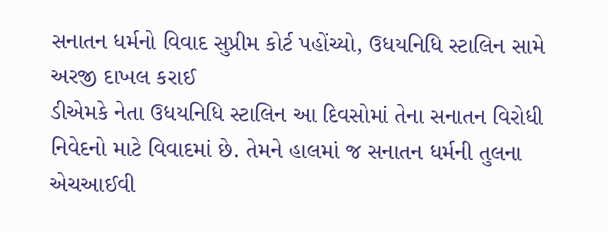સનાતન ધર્મનો વિવાદ સુપ્રીમ કોર્ટ પહોંચ્યો, ઉધયનિધિ સ્ટાલિન સામે અરજી દાખલ કરાઈ
ડીએમકે નેતા ઉધયનિધિ સ્ટાલિન આ દિવસોમાં તેના સનાતન વિરોધી નિવેદનો માટે વિવાદમાં છે. તેમને હાલમાં જ સનાતન ધર્મની તુલના એચઆઈવી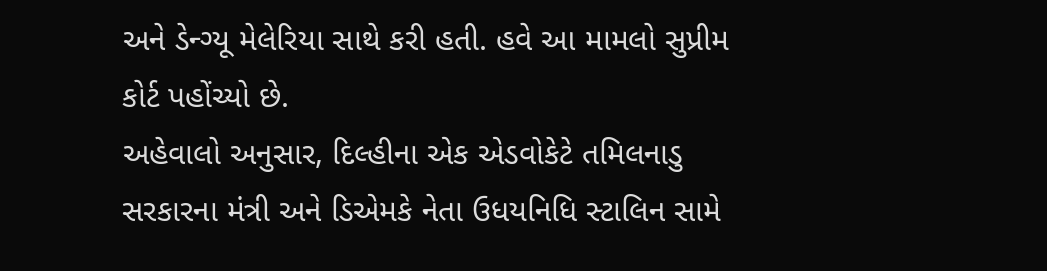અને ડેન્ગ્યૂ મેલેરિયા સાથે કરી હતી. હવે આ મામલો સુપ્રીમ કોર્ટ પહોંચ્યો છે.
અહેવાલો અનુસાર, દિલ્હીના એક એડવોકેટે તમિલનાડુ સરકારના મંત્રી અને ડિએમકે નેતા ઉધયનિધિ સ્ટાલિન સામે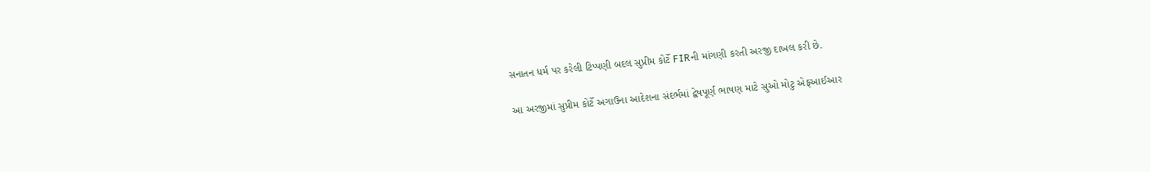સનાતન ધર્મ પર કરેલી ટિપ્પણી બદલ સુપ્રીમ કોર્ટે FIRની માંગણી કરતી અરજી દાખલ કરી છે.

આ અરજીમાં સુપ્રીમ કોર્ટે અગાઉના આદેશના સંદર્ભમાં દ્વેષપૂર્ણ ભાષણ માટે સુઓ મોટુ એફઆઈઆર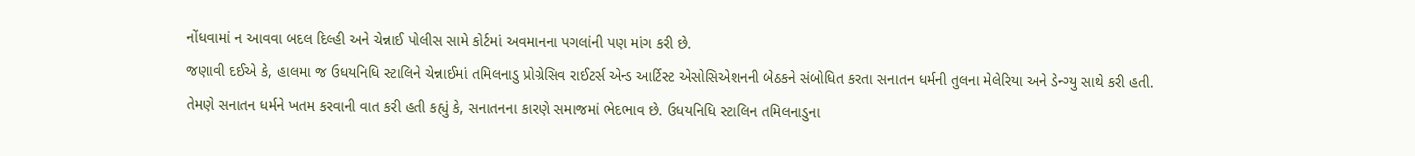નોંધવામાં ન આવવા બદલ દિલ્હી અને ચેન્નાઈ પોલીસ સામે કોર્ટમાં અવમાનના પગલાંની પણ માંગ કરી છે.
જણાવી દઈએ કે, હાલમા જ ઉધયનિધિ સ્ટાલિને ચેન્નાઈમાં તમિલનાડુ પ્રોગ્રેસિવ રાઈટર્સ એન્ડ આર્ટિસ્ટ એસોસિએશનની બેઠકને સંબોધિત કરતા સનાતન ધર્મની તુલના મેલેરિયા અને ડેન્ગ્યુ સાથે કરી હતી.
તેમણે સનાતન ધર્મને ખતમ કરવાની વાત કરી હતી કહ્યું કે, સનાતનના કારણે સમાજમાં ભેદભાવ છે. ઉધયનિધિ સ્ટાલિન તમિલનાડુના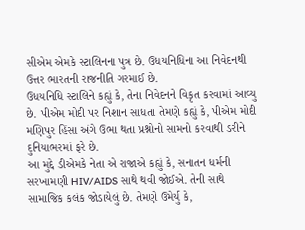સીએમ એમકે સ્ટાલિનના પુત્ર છે. ઉધયનિધિના આ નિવેદનથી ઉત્તર ભારતની રાજનીતિ ગરમાઈ છે.
ઉધયનિધિ સ્ટાલિને કહ્યું કે, તેના નિવેદનને વિકૃત કરવામાં આવ્યુ છે. પીએમ મોદી પર નિશાન સાધતા તેમણે કહ્યું કે, પીએમ મોદી મણિપુર હિંસા અંગે ઉભા થતા પ્રશ્નોનો સામનો કરવાથી ડરીને દુનિયાભરમાં ફરે છે.
આ મુદ્દે ડીએમકે નેતા એ રાજાએ કહ્યું કે, સનાતન ધર્મની સરખામણી HIV/AIDS સાથે થવી જોઈએ. તેની સાથે સામાજિક કલંક જોડાયેલું છે. તેમણે ઉમેર્યુ કે,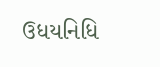ઉધયનિધિ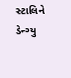સ્ટાલિને ડેન્ગ્યુ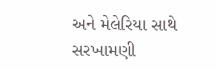અને મેલેરિયા સાથે સરખામણી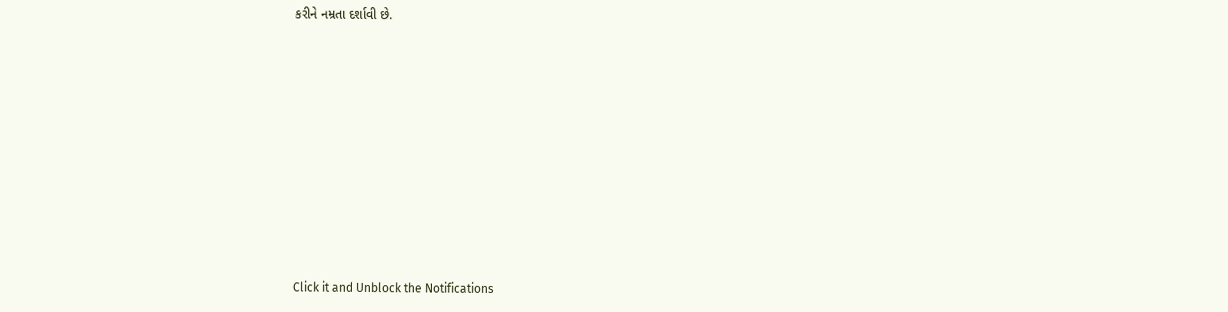કરીને નમ્રતા દર્શાવી છે.












Click it and Unblock the Notifications